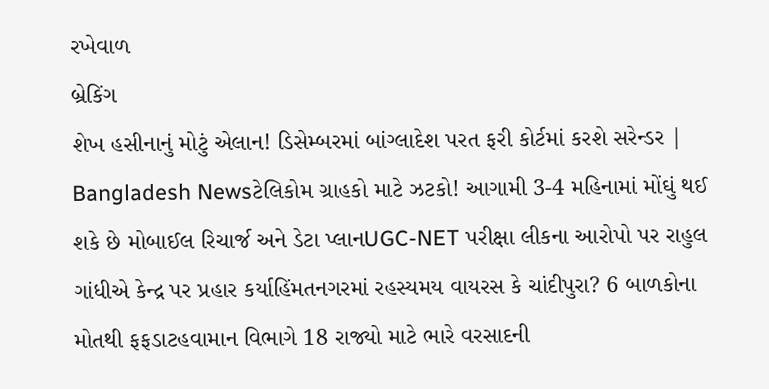રખેવાળ
બ્રેકિંગ
શેખ હસીનાનું મોટું એલાન! ડિસેમ્બરમાં બાંગ્લાદેશ પરત ફરી કોર્ટમાં કરશે સરેન્ડર | Bangladesh Newsટેલિકોમ ગ્રાહકો માટે ઝટકો! આગામી 3-4 મહિનામાં મોંઘું થઈ શકે છે મોબાઈલ રિચાર્જ અને ડેટા પ્લાનUGC-NET પરીક્ષા લીકના આરોપો પર રાહુલ ગાંધીએ કેન્દ્ર પર પ્રહાર કર્યાહિંમતનગરમાં રહસ્યમય વાયરસ કે ચાંદીપુરા? 6 બાળકોના મોતથી ફફડાટહવામાન વિભાગે 18 રાજ્યો માટે ભારે વરસાદની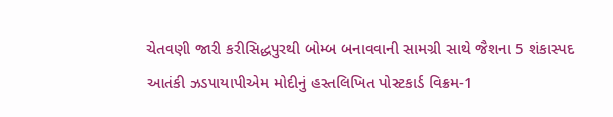ચેતવણી જારી કરીસિદ્ધપુરથી બોમ્બ બનાવવાની સામગ્રી સાથે જૈશના 5 શંકાસ્પદ આતંકી ઝડપાયાપીએમ મોદીનું હસ્તલિખિત પોસ્ટકાર્ડ વિક્રમ-1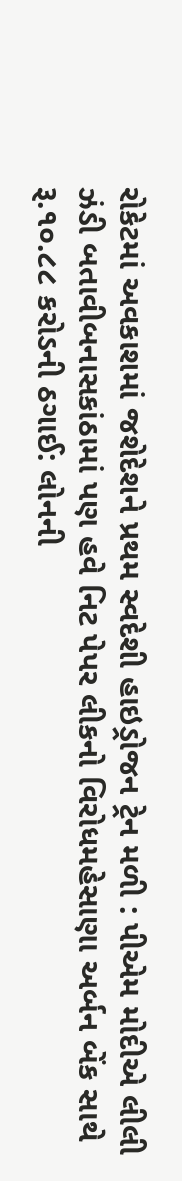રોકેટમાં અવકાશમાં જશેદેશને પ્રથમ સ્વદેશી હાઇડ્રોજન ટ્રેન મળી : પીએમ મોદીએ લીલી ઝંડી બતાવીબનાસકાંઠામાં પણ હવે નિટ પેપર લીકનો વિરોધમહેસાણા અર્બન બેંક સાથે રૂ.૧૦.૮૮ કરોડની ઠગાઈ: લોનની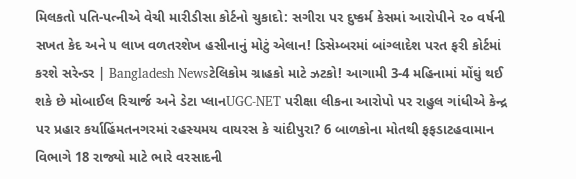મિલકતો પતિ-પત્નીએ વેચી મારીડીસા કોર્ટનો ચુકાદો: સગીરા પર દુષ્કર્મ કેસમાં આરોપીને ૨૦ વર્ષની સખત કેદ અને ૫ લાખ વળતરશેખ હસીનાનું મોટું એલાન! ડિસેમ્બરમાં બાંગ્લાદેશ પરત ફરી કોર્ટમાં કરશે સરેન્ડર | Bangladesh Newsટેલિકોમ ગ્રાહકો માટે ઝટકો! આગામી 3-4 મહિનામાં મોંઘું થઈ શકે છે મોબાઈલ રિચાર્જ અને ડેટા પ્લાનUGC-NET પરીક્ષા લીકના આરોપો પર રાહુલ ગાંધીએ કેન્દ્ર પર પ્રહાર કર્યાહિંમતનગરમાં રહસ્યમય વાયરસ કે ચાંદીપુરા? 6 બાળકોના મોતથી ફફડાટહવામાન વિભાગે 18 રાજ્યો માટે ભારે વરસાદની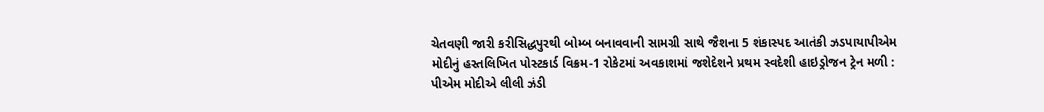ચેતવણી જારી કરીસિદ્ધપુરથી બોમ્બ બનાવવાની સામગ્રી સાથે જૈશના 5 શંકાસ્પદ આતંકી ઝડપાયાપીએમ મોદીનું હસ્તલિખિત પોસ્ટકાર્ડ વિક્રમ-1 રોકેટમાં અવકાશમાં જશેદેશને પ્રથમ સ્વદેશી હાઇડ્રોજન ટ્રેન મળી : પીએમ મોદીએ લીલી ઝંડી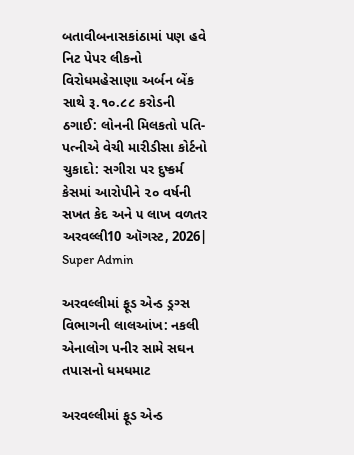બતાવીબનાસકાંઠામાં પણ હવે નિટ પેપર લીકનો વિરોધમહેસાણા અર્બન બેંક સાથે રૂ.૧૦.૮૮ કરોડની ઠગાઈ: લોનની મિલકતો પતિ-પત્નીએ વેચી મારીડીસા કોર્ટનો ચુકાદો: સગીરા પર દુષ્કર્મ કેસમાં આરોપીને ૨૦ વર્ષની સખત કેદ અને ૫ લાખ વળતર
અરવલ્લી10 ઑગસ્ટ, 2026| Super Admin

અરવલ્લીમાં ફૂડ એન્ડ ડ્રગ્સ વિભાગની લાલઆંખ: નકલી એનાલોગ પનીર સામે સઘન તપાસનો ધમધમાટ

અરવલ્લીમાં ફૂડ એન્ડ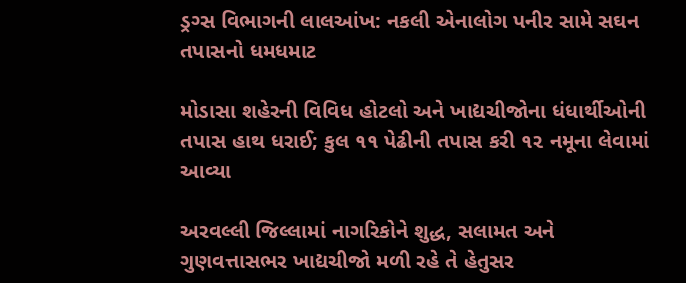ડ્રગ્સ વિભાગની લાલઆંખ: નકલી એનાલોગ પનીર સામે સઘન તપાસનો ધમધમાટ

મોડાસા શહેરની વિવિધ હોટલો અને ખાદ્યચીજોના ધંધાર્થીઓની તપાસ હાથ ધરાઈ; કુલ ૧૧ પેઢીની તપાસ કરી ૧૨ નમૂના લેવામાં આવ્યા

અરવલ્લી જિલ્લામાં નાગરિકોને શુદ્ધ, સલામત અને ગુણવત્તાસભર ખાદ્યચીજો મળી રહે તે હેતુસર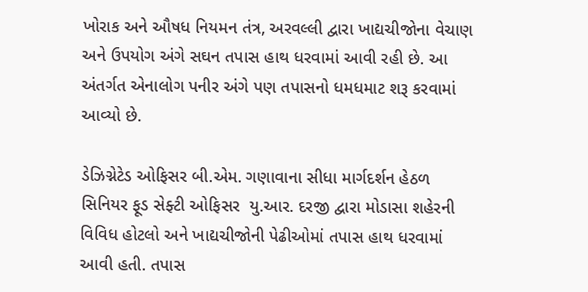ખોરાક અને ઔષધ નિયમન તંત્ર, અરવલ્લી દ્વારા ખાદ્યચીજોના વેચાણ અને ઉપયોગ અંગે સઘન તપાસ હાથ ધરવામાં આવી રહી છે. આ અંતર્ગત એનાલોગ પનીર અંગે પણ તપાસનો ધમધમાટ શરૂ કરવામાં આવ્યો છે.

ડેઝિગ્નેટેડ ઓફિસર બી.એમ. ગણાવાના સીધા માર્ગદર્શન હેઠળ સિનિયર ફૂડ સેફ્ટી ઓફિસર  યુ.આર. દરજી દ્વારા મોડાસા શહેરની વિવિધ હોટલો અને ખાદ્યચીજોની પેઢીઓમાં તપાસ હાથ ધરવામાં આવી હતી. તપાસ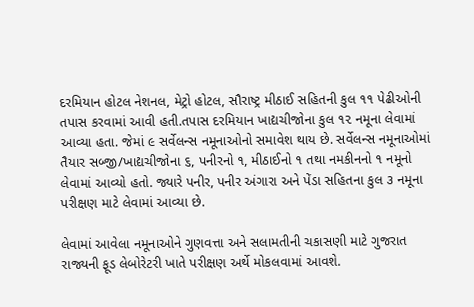દરમિયાન હોટલ નેશનલ, મેટ્રો હોટલ, સૌરાષ્ટ્ર મીઠાઈ સહિતની કુલ ૧૧ પેઢીઓની તપાસ કરવામાં આવી હતી.તપાસ દરમિયાન ખાદ્યચીજોના કુલ ૧૨ નમૂના લેવામાં આવ્યા હતા. જેમાં ૯ સર્વેલન્સ નમૂનાઓનો સમાવેશ થાય છે. સર્વેલન્સ નમૂનાઓમાં તૈયાર સબ્જી/ખાદ્યચીજોના ૬, પનીરનો ૧, મીઠાઈનો ૧ તથા નમકીનનો ૧ નમૂનો લેવામાં આવ્યો હતો. જ્યારે પનીર, પનીર અંગારા અને પેંડા સહિતના કુલ ૩ નમૂના પરીક્ષણ માટે લેવામાં આવ્યા છે.

લેવામાં આવેલા નમૂનાઓને ગુણવત્તા અને સલામતીની ચકાસણી માટે ગુજરાત રાજ્યની ફૂડ લેબોરેટરી ખાતે પરીક્ષણ અર્થે મોકલવામાં આવશે.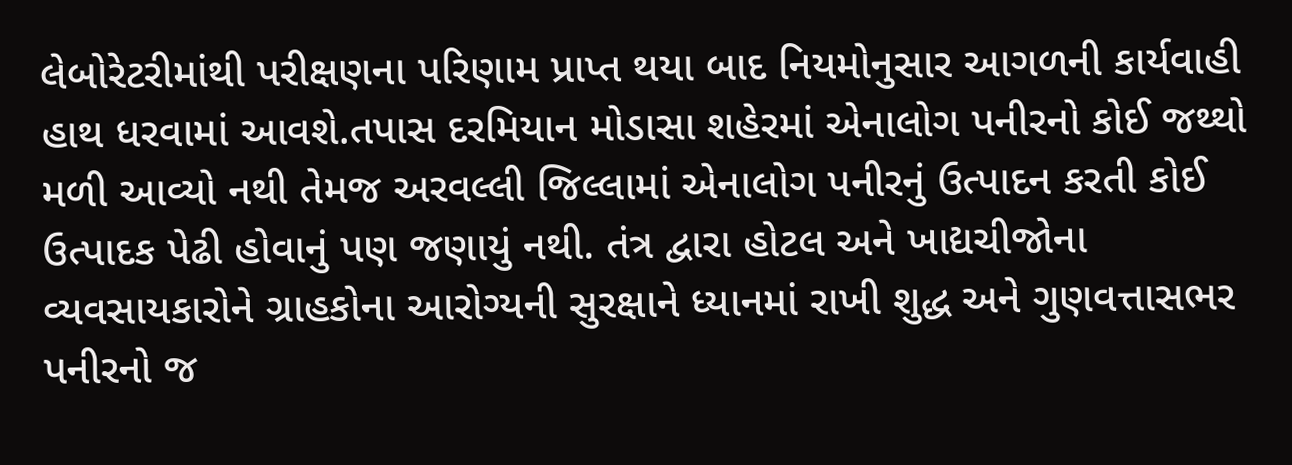લેબોરેટરીમાંથી પરીક્ષણના પરિણામ પ્રાપ્ત થયા બાદ નિયમોનુસાર આગળની કાર્યવાહી હાથ ધરવામાં આવશે.તપાસ દરમિયાન મોડાસા શહેરમાં એનાલોગ પનીરનો કોઈ જથ્થો મળી આવ્યો નથી તેમજ અરવલ્લી જિલ્લામાં એનાલોગ પનીરનું ઉત્પાદન કરતી કોઈ ઉત્પાદક પેઢી હોવાનું પણ જણાયું નથી. તંત્ર દ્વારા હોટલ અને ખાદ્યચીજોના વ્યવસાયકારોને ગ્રાહકોના આરોગ્યની સુરક્ષાને ધ્યાનમાં રાખી શુદ્ધ અને ગુણવત્તાસભર પનીરનો જ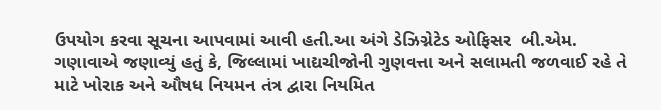ઉપયોગ કરવા સૂચના આપવામાં આવી હતી.આ અંગે ડેઝિગ્નેટેડ ઓફિસર  બી.એમ. ગણાવાએ જણાવ્યું હતું કે, જિલ્લામાં ખાદ્યચીજોની ગુણવત્તા અને સલામતી જળવાઈ રહે તે માટે ખોરાક અને ઔષધ નિયમન તંત્ર દ્વારા નિયમિત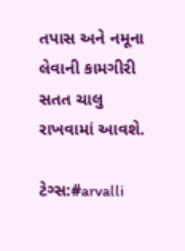તપાસ અને નમૂના લેવાની કામગીરી સતત ચાલુ રાખવામાં આવશે.

ટેગ્સ:#arvalli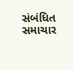સંબંધિત સમાચાર